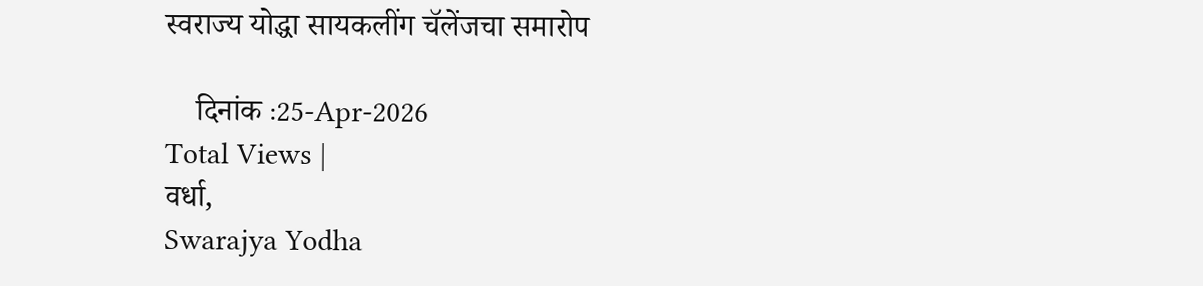स्वराज्य योद्धा सायकलींग चॅलेंजचा समारोप

    दिनांक :25-Apr-2026
Total Views |
वर्धा,
Swarajya Yodha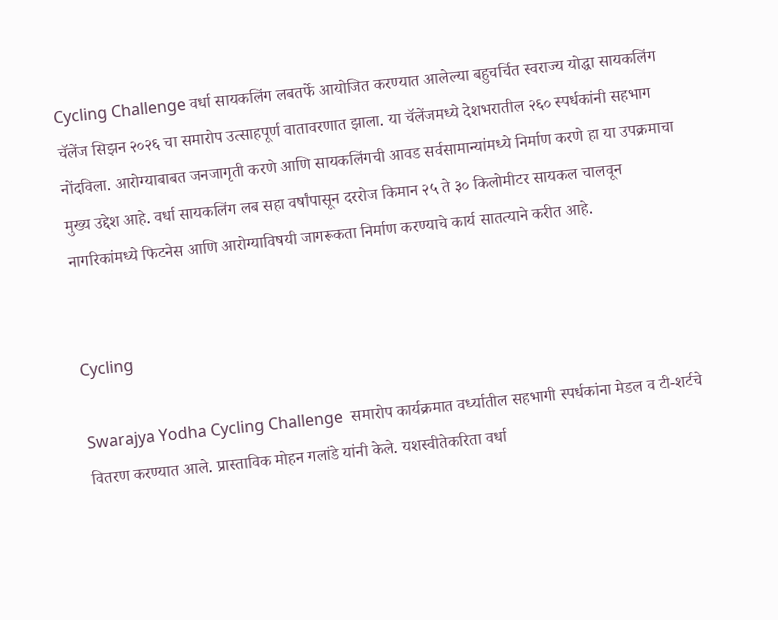Cycling Challenge वर्धा सायकलिंग लबतर्फे आयोजित करण्यात आलेल्या बहुचर्चित स्वराज्य योद्धा सायकलिंग चॅलेंज सिझन २०२६ चा समारोप उत्साहपूर्ण वातावरणात झाला. या चॅलेंजमध्ये देशभरातील २६० स्पर्धकांनी सहभाग नोंदविला. आरोग्याबाबत जनजागृती करणे आणि सायकलिंगची आवड सर्वसामान्यांमध्ये निर्माण करणे हा या उपक्रमाचा मुख्य उद्देश आहे. वर्धा सायकलिंग लब सहा वर्षांपासून दररोज किमान २५ ते ३० किलोमीटर सायकल चालवून नागरिकांमध्ये फिटनेस आणि आरोग्याविषयी जागरूकता निर्माण करण्याचे कार्य सातत्याने करीत आहे.


Cycling

Swarajya Yodha Cycling Challenge  समारोप कार्यक्रमात वर्ध्यातील सहभागी स्पर्धकांना मेडल व टी-शर्टचे वितरण करण्यात आले. प्रास्ताविक मोहन गलांडे यांनी केले. यशस्वीतेकरिता वर्धा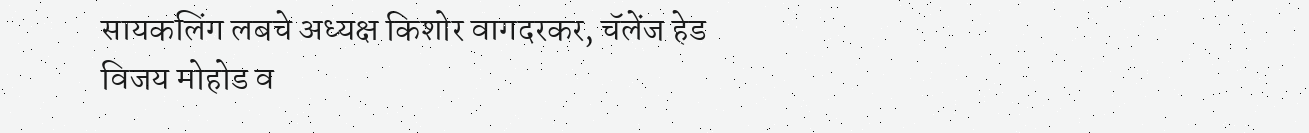सायकलिंग लबचे अध्यक्ष किशोर वागदरकर, चॅलेंज हेड विजय मोहोड व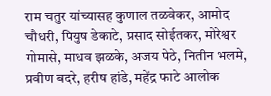राम चतुर यांच्यासह कुणाल तळवेकर, आमोद चौधरी, पियुष डेकाटे, प्रसाद सोईतकर, मोरेश्वर गोमासे, माधव झळके, अजय पेठे, नितीन भलमे, प्रवीण बदरे, हरीष हांडे, महेंद्र फाटे आलोक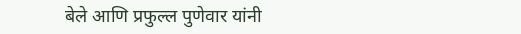बेले आणि प्रफुल्ल पुणेवार यांनी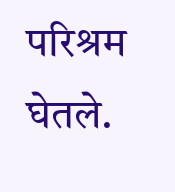परिश्रम घेतले.